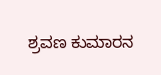ಶ್ರವಣ ಕುಮಾರನ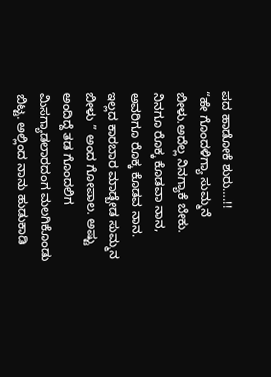ಪದ ಹಾಡೋಕೆ ಶುರು….!!
“ಹೇ ಗೊಂದಳಿಗ್ಯಾ ಸುಮ್ಮನೆ ಬೀಳು.ಅದೆಲ್ಲ ನಿನಗ್ಯಾಕೆ ಬೇಕು. ನಿನಗೂ ರೊಕ್ಕ ಕೊಡವಾ ನಾನ, ಅವರಿಗೂ ರೊಕ್ಕ ಕೊಡವ ನಾನ. ಇಲ್ಲದ ಕಾರಬಾರ ಮಾಡ್ಬೇಡ ಸುಮ್ಮನ ಬೀಳು ” ಅಂದ ಗೋಪಾಲ. ಅಷ್ಟು ಅಂದಿದ್ದೆ ತಡ ಗೊಂದಲಿಗ ಮಿಸಗ್ಯಾಡಲಾರದಂಗ ಮಲಗಿಕೊಂಡು ಬಿಟ್ಟ. ಅಲ್ಲಿಂದ ನಾನು ಹುಡುಕಾಡಿ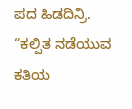ಪದ ಹಿಡದಿನ್ರಿ. “ಕಲ್ಪಿತ ನಡೆಯುವ ಕತಿಯ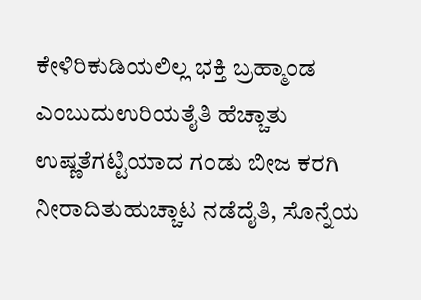ಕೇಳಿರಿಕುಡಿಯಲಿಲ್ಲ ಭಕ್ತಿ ಬ್ರಹ್ಮಾಂಡ ಎಂಬುದುಉರಿಯತೈತಿ ಹೆಚ್ಚಾತು ಉಷ್ಣತೆಗಟ್ಟಿಯಾದ ಗಂಡು ಬೀಜ ಕರಗಿ ನೀರಾದಿತುಹುಚ್ಚಾಟ ನಡೆದೈತಿ, ಸೊನ್ನೆಯ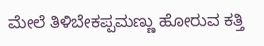ಮೇಲೆ ತಿಳಿಬೇಕಪ್ಪಮಣ್ಣು ಹೋರುವ ಕತ್ತಿ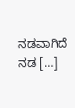ನಡವಾಗಿದೆ ನಡ […]